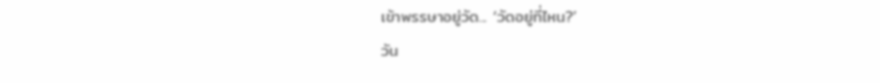เข้าพรรษาอยู่วัด... ‘วัดอยู่ที่ไหน?’
วัน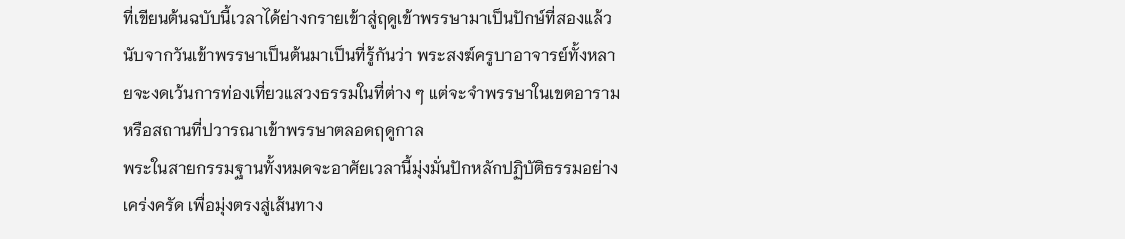ที่เขียนต้นฉบับนี้เวลาได้ย่างกรายเข้าสู่ฤดูเข้าพรรษามาเป็นปักษ์ที่สองแล้ว นับจากวันเข้าพรรษาเป็นต้นมาเป็นที่รู้กันว่า พระสงฆ์ครูบาอาจารย์ทั้งหลายจะงดเว้นการท่องเที่ยวแสวงธรรมในที่ต่าง ๆ แต่จะจำพรรษาในเขตอารามหรือสถานที่ปวารณาเข้าพรรษาตลอดฤดูกาล
พระในสายกรรมฐานทั้งหมดจะอาศัยเวลานี้มุ่งมั่นปักหลักปฏิบัติธรรมอย่างเคร่งครัด เพื่อมุ่งตรงสู่เส้นทาง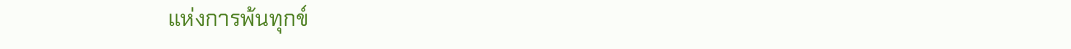แห่งการพ้นทุกข์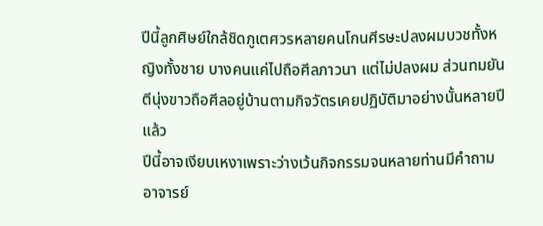ปีนี้ลูกศิษย์ใกล้ชิดภูเตศวรหลายคนโกนศีรษะปลงผมบวชทั้งหญิงทั้งชาย บางคนแค่ไปถือศีลภาวนา แต่ไม่ปลงผม ส่วนทมยันตีนุ่งขาวถือศีลอยู่บ้านตามกิจวัตรเคยปฏิบัติมาอย่างนั้นหลายปีแล้ว
ปีนี้อาจเงียบเหงาเพราะว่างเว้นกิจกรรมจนหลายท่านมีคำถาม อาจารย์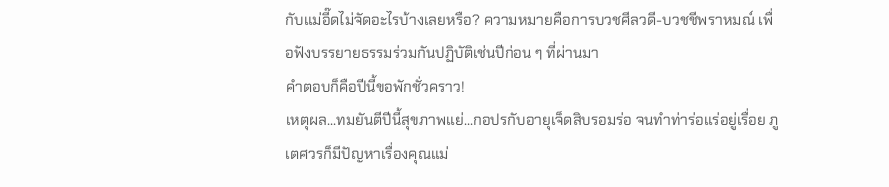กับแม่อี๊ดไม่จัดอะไรบ้างเลยหรือ? ความหมายคือการบวชศีลวดี-บวชชีพราหมณ์ เพื่อฟังบรรยายธรรมร่วมกันปฏิบัติเช่นปีก่อน ๆ ที่ผ่านมา
คำตอบก็คือปีนี้ขอพักชั่วคราว!
เหตุผล...ทมยันตีปีนี้สุขภาพแย่...กอปรกับอายุเจ็ดสิบรอมร่อ จนทำท่าร่อแร่อยู่เรื่อย ภูเตศวรก็มีปัญหาเรื่องคุณแม่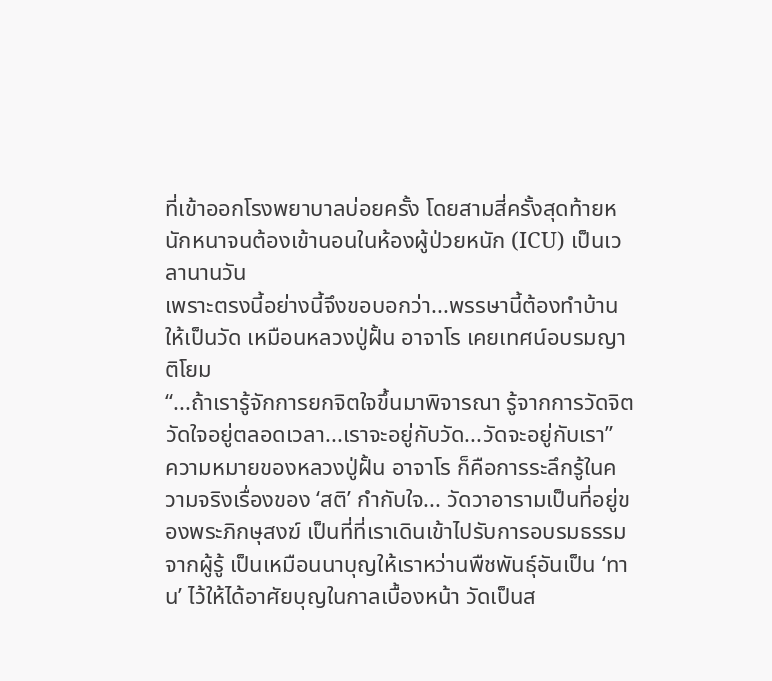ที่เข้าออกโรงพยาบาลบ่อยครั้ง โดยสามสี่ครั้งสุดท้ายหนักหนาจนต้องเข้านอนในห้องผู้ป่วยหนัก (ICU) เป็นเวลานานวัน
เพราะตรงนี้อย่างนี้จึงขอบอกว่า...พรรษานี้ต้องทำบ้านให้เป็นวัด เหมือนหลวงปู่ฝั้น อาจาโร เคยเทศน์อบรมญาติโยม
“...ถ้าเรารู้จักการยกจิตใจขึ้นมาพิจารณา รู้จากการวัดจิตวัดใจอยู่ตลอดเวลา...เราจะอยู่กับวัด...วัดจะอยู่กับเรา”
ความหมายของหลวงปู่ฝั้น อาจาโร ก็คือการระลึกรู้ในความจริงเรื่องของ ‘สติ’ กำกับใจ... วัดวาอารามเป็นที่อยู่ของพระภิกษุสงฆ์ เป็นที่ที่เราเดินเข้าไปรับการอบรมธรรมจากผู้รู้ เป็นเหมือนนาบุญให้เราหว่านพืชพันธุ์อันเป็น ‘ทาน’ ไว้ให้ได้อาศัยบุญในกาลเบื้องหน้า วัดเป็นส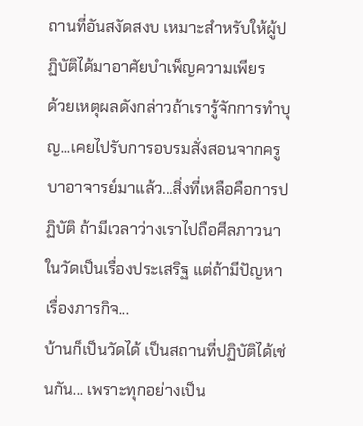ถานที่อันสงัดสงบ เหมาะสำหรับให้ผู้ปฏิบัติได้มาอาศัยบำเพ็ญความเพียร
ด้วยเหตุผลดังกล่าวถ้าเรารู้จักการทำบุญ...เคยไปรับการอบรมสั่งสอนจากครูบาอาจารย์มาแล้ว...สิ่งที่เหลือคือการปฏิบัติ ถ้ามีเวลาว่างเราไปถือศีลภาวนาในวัดเป็นเรื่องประเสริฐ แต่ถ้ามีปัญหาเรื่องภารกิจ...
บ้านก็เป็นวัดได้ เป็นสถานที่ปฏิบัติได้เช่นกัน... เพราะทุกอย่างเป็น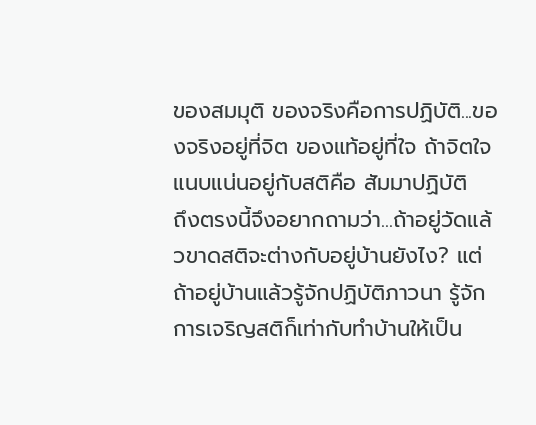ของสมมุติ ของจริงคือการปฏิบัติ...ของจริงอยู่ที่จิต ของแท้อยู่ที่ใจ ถ้าจิตใจแนบแน่นอยู่กับสติคือ สัมมาปฏิบัติ
ถึงตรงนี้จึงอยากถามว่า...ถ้าอยู่วัดแล้วขาดสติจะต่างกับอยู่บ้านยังไง? แต่ถ้าอยู่บ้านแล้วรู้จักปฏิบัติภาวนา รู้จักการเจริญสติก็เท่ากับทำบ้านให้เป็น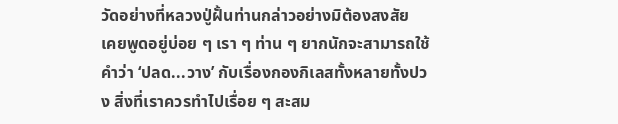วัดอย่างที่หลวงปู่ฝั้นท่านกล่าวอย่างมิต้องสงสัย
เคยพูดอยู่บ่อย ๆ เรา ๆ ท่าน ๆ ยากนักจะสามารถใช้คำว่า ‘ปลด...วาง’ กับเรื่องกองกิเลสทั้งหลายทั้งปวง สิ่งที่เราควรทำไปเรื่อย ๆ สะสม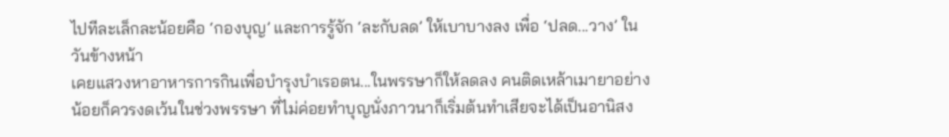ไปทีละเล็กละน้อยคือ ‘กองบุญ’ และการรู้จัก ‘ละกับลด’ ให้เบาบางลง เพื่อ ‘ปลด...วาง’ ในวันข้างหน้า
เคยแสวงหาอาหารการกินเพื่อบำรุงบำเรอตน...ในพรรษาก็ให้ลดลง คนติดเหล้าเมายาอย่างน้อยก็ควรงดเว้นในช่วงพรรษา ที่ไม่ค่อยทำบุญนั่งภาวนาก็เริ่มต้นทำเสียจะได้เป็นอานิสง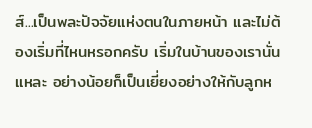ส์...เป็นพละปัจจัยแห่งตนในภายหน้า และไม่ต้องเริ่มที่ไหนหรอกครับ เริ่มในบ้านของเรานั่นแหละ อย่างน้อยก็เป็นเยี่ยงอย่างให้กับลูกห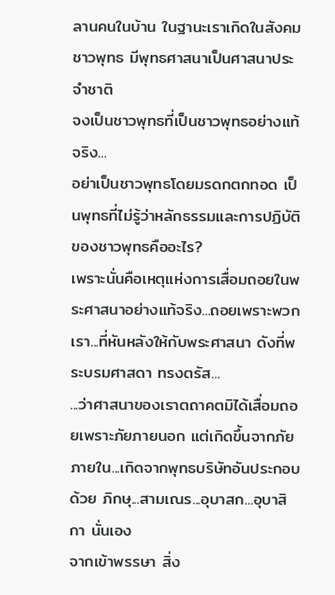ลานคนในบ้าน ในฐานะเราเกิดในสังคมชาวพุทธ มีพุทธศาสนาเป็นศาสนาประจำชาติ
จงเป็นชาวพุทธที่เป็นชาวพุทธอย่างแท้จริง...
อย่าเป็นชาวพุทธโดยมรดกตกทอด เป็นพุทธที่ไม่รู้ว่าหลักธรรมและการปฏิบัติของชาวพุทธคืออะไร?
เพราะนั่นคือเหตุแห่งการเสื่อมถอยในพระศาสนาอย่างแท้จริง...ถอยเพราะพวกเรา...ที่หันหลังให้กับพระศาสนา ดังที่พระบรมศาสดา ทรงตรัส...
...ว่าศาสนาของเราตถาคตมิได้เสื่อมถอยเพราะภัยภายนอก แต่เกิดขึ้นจากภัยภายใน...เกิดจากพุทธบริษัทอันประกอบด้วย ภิกษุ...สามเณร...อุบาสก...อุบาสิกา นั่นเอง
จากเข้าพรรษา สิ่ง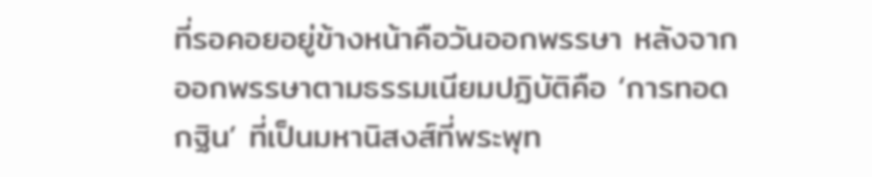ที่รอคอยอยู่ข้างหน้าคือวันออกพรรษา หลังจากออกพรรษาตามธรรมเนียมปฏิบัติคือ ‘การทอดกฐิน’ ที่เป็นมหานิสงส์ที่พระพุท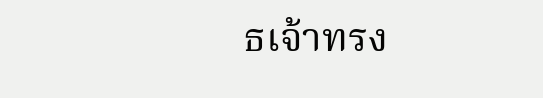ธเจ้าทรง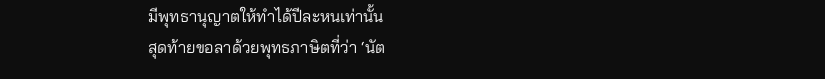มีพุทธานุญาตให้ทำได้ปีละหนเท่านั้น
สุดท้ายขอลาด้วยพุทธภาษิตที่ว่า ‘นัต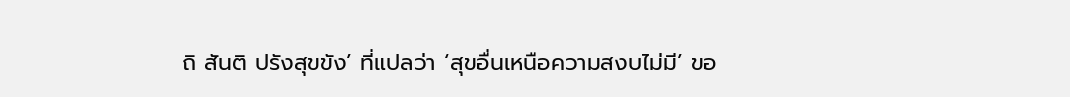ถิ สันติ ปรังสุขขัง’ ที่แปลว่า ‘สุขอื่นเหนือความสงบไม่มี’ ขอ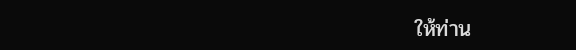ให้ท่าน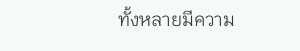ทั้งหลายมีความ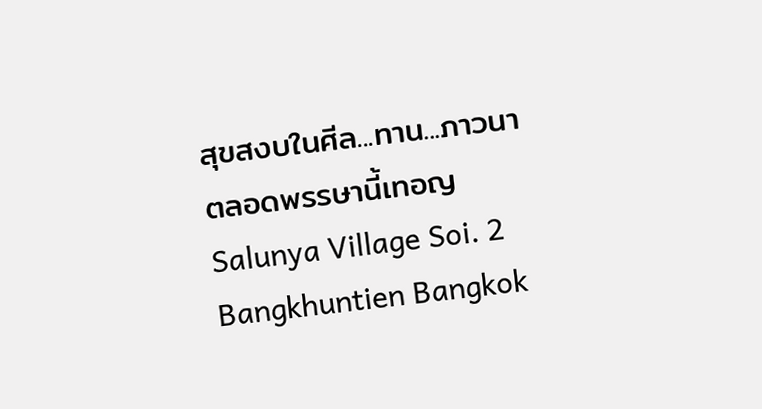สุขสงบในศีล...ทาน...ภาวนา ตลอดพรรษานี้เทอญ
Salunya Village Soi. 2
Bangkhuntien Bangkok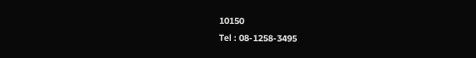10150
Tel : 08-1258-3495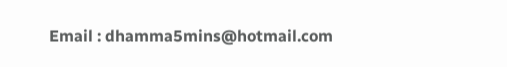Email : dhamma5mins@hotmail.com